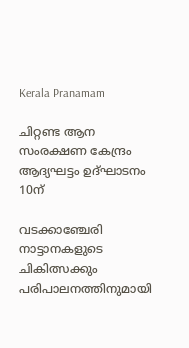Kerala Pranamam

ചിറ്റണ്ട ആന സംരക്ഷണ കേന്ദ്രം ആദ്യഘട്ടം ഉദ്ഘാടനം 10ന്

വടക്കാഞ്ചേരി നാട്ടാനകളുടെ ചികിത്സക്കും പരിപാലനത്തിനുമായി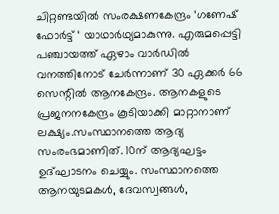ചിറ്റണ്ടയില്‍ സംരക്ഷണകേന്ദ്രം ‘ഗണേഷ് ഫോര്‍ട്ട് ‘ യാഥാര്‍ഥ്യമാകുന്നു. എരുമപ്പെട്ടി പഞ്ചായത്ത് ഏഴാം വാര്‍ഡില്‍ വനത്തിനോട് ചേര്‍ന്നാണ് 30 ഏക്കര്‍ 66 സെന്റില്‍ ആനകേന്ദ്രം. ആനകളുടെ പ്രജനനകേന്ദ്രം കൂടിയാക്കി മാറ്റാനാണ് ലക്ഷ്യം.സംസ്ഥാനത്തെ ആദ്യ സംരംഭമാണിത്. 10ന് ആദ്യഘട്ടം ഉദ്ഘാടനം ചെയ്യും. സംസ്ഥാനത്തെ ആനയുടമകള്‍, ദേവസ്വങ്ങള്‍,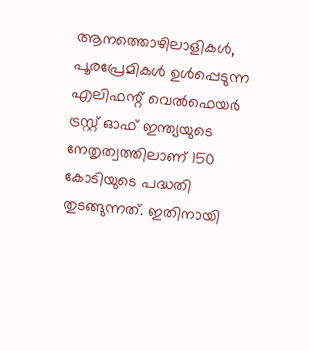ആനത്തൊഴിലാളികള്‍, പൂരപ്രേമികള്‍ ഉള്‍പ്പെടുന്ന എലിഫന്റ് വെല്‍ഫെയര്‍ ട്രസ്റ്റ് ഓഫ് ഇന്ത്യയുടെ നേതൃത്വത്തിലാണ് 150 കോടിയുടെ പദ്ധതി തുടങ്ങുന്നത്. ഇതിനായി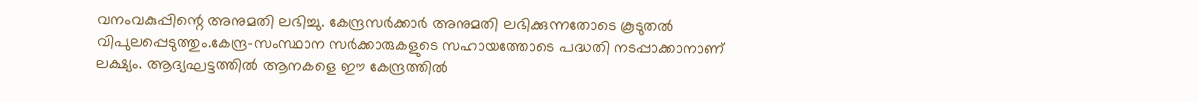വനംവകുപ്പിന്റെ അനുമതി ലഭിച്ചു. കേന്ദ്രസര്‍ക്കാര്‍ അനുമതി ലഭിക്കുന്നതോടെ കൂടുതല്‍ വിപുലപ്പെടുത്തും.കേന്ദ്ര-സംസ്ഥാന സര്‍ക്കാരുകളുടെ സഹായത്തോടെ പദ്ധതി നടപ്പാക്കാനാണ് ലക്ഷ്യം. ആദ്യഘട്ടത്തില്‍ ആനകളെ ഈ കേന്ദ്രത്തില്‍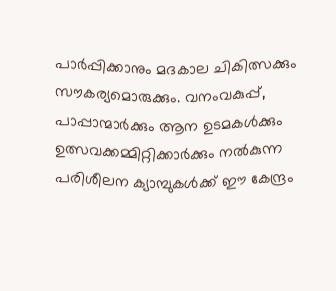പാര്‍പ്പിക്കാനും മദകാല ചികിത്സക്കും സൗകര്യമൊരുക്കും. വനംവകുപ്പ്, പാപ്പാന്മാര്‍ക്കും ആന ഉടമകള്‍ക്കും ഉത്സവക്കമ്മിറ്റിക്കാര്‍ക്കും നല്‍കുന്ന പരിശീലന ക്യാമ്പുകള്‍ക്ക് ഈ കേന്ദ്രം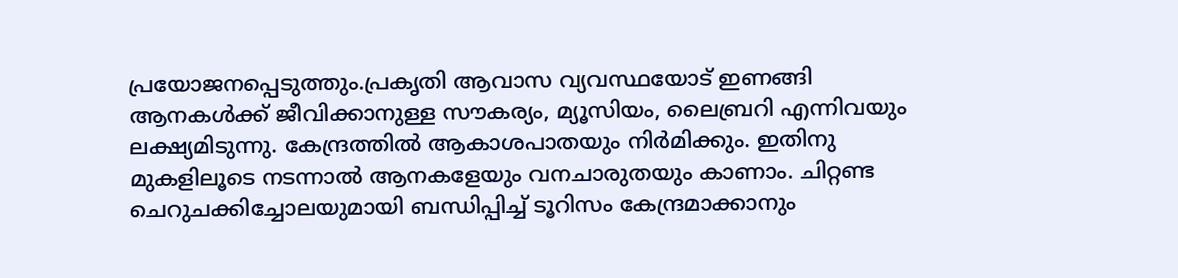പ്രയോജനപ്പെടുത്തും.പ്രകൃതി ആവാസ വ്യവസ്ഥയോട് ഇണങ്ങി ആനകള്‍ക്ക് ജീവിക്കാനുള്ള സൗകര്യം, മ്യൂസിയം, ലൈബ്രറി എന്നിവയും ലക്ഷ്യമിടുന്നു. കേന്ദ്രത്തില്‍ ആകാശപാതയും നിര്‍മിക്കും. ഇതിനു മുകളിലൂടെ നടന്നാല്‍ ആനകളേയും വനചാരുതയും കാണാം. ചിറ്റണ്ട ചെറുചക്കിച്ചോലയുമായി ബന്ധിപ്പിച്ച് ടൂറിസം കേന്ദ്രമാക്കാനും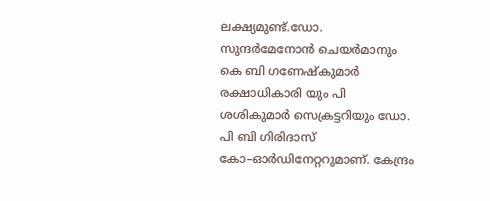ലക്ഷ്യമുണ്ട്.ഡോ. സുന്ദര്‍മേനോന്‍ ചെയര്‍മാനും കെ ബി ഗണേഷ്‌കുമാര്‍ രക്ഷാധികാരി യും പി ശശികുമാര്‍ സെക്രട്ടറിയും ഡോ. പി ബി ഗിരിദാസ് കോ–ഓര്‍ഡിനേറ്ററുമാണ്. കേന്ദ്രം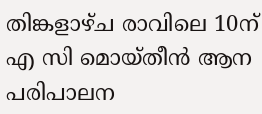തിങ്കളാഴ്ച രാവിലെ 10ന് എ സി മൊയ്തീന്‍ ആന പരിപാലന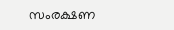സംരക്ഷണ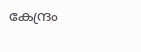കേന്ദ്രം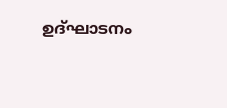ഉദ്ഘാടനം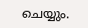ചെയ്യും.